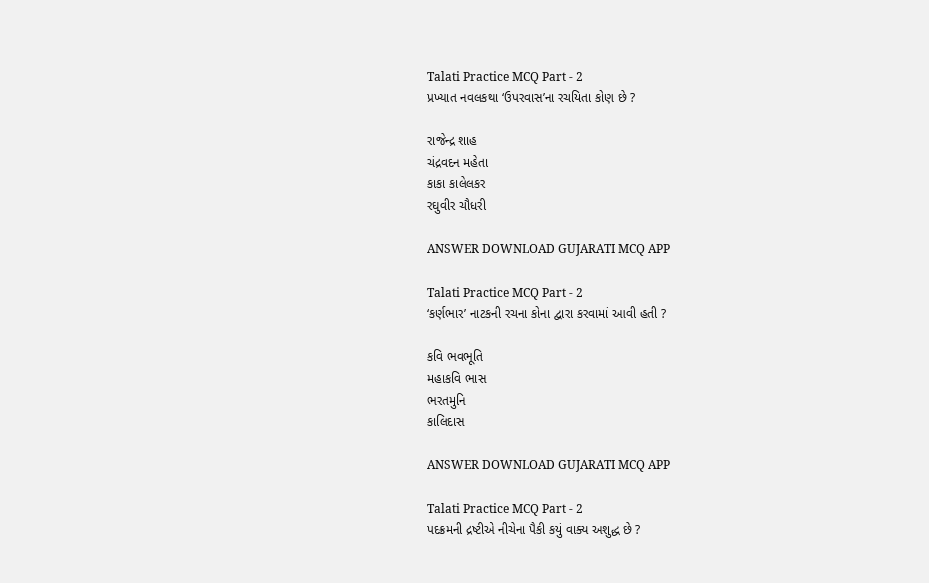Talati Practice MCQ Part - 2
પ્રખ્યાત નવલકથા ‘ઉપરવાસ’ના રચયિતા કોણ છે ?

રાજેન્દ્ર શાહ
ચંદ્રવદન મહેતા
કાકા કાલેલકર
રઘુવીર ચૌધરી

ANSWER DOWNLOAD GUJARATI MCQ APP

Talati Practice MCQ Part - 2
‘કર્ણભાર’ નાટકની રચના કોના દ્વારા કરવામાં આવી હતી ?

કવિ ભવભૂતિ
મહાકવિ ભાસ
ભરતમુનિ
કાલિદાસ

ANSWER DOWNLOAD GUJARATI MCQ APP

Talati Practice MCQ Part - 2
પદક્રમની દ્રષ્ટીએ નીચેના પૈકી કયું વાક્ય અશુદ્ધ છે ?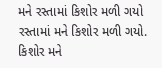મને રસ્તામાં કિશોર મળી ગયો
રસ્તામાં મને કિશોર મળી ગયો.
કિશોર મને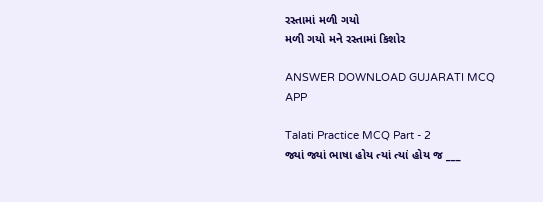રસ્તામાં મળી ગયો
મળી ગયો મને રસ્તામાં કિશોર

ANSWER DOWNLOAD GUJARATI MCQ APP

Talati Practice MCQ Part - 2
જ્યાં જ્યાં ભાષા હોય ત્યાં ત્યાં હોય જ ___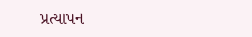પ્રત્યાપન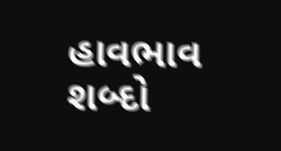હાવભાવ
શબ્દો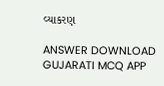વ્યાકરણ

ANSWER DOWNLOAD GUJARATI MCQ APP